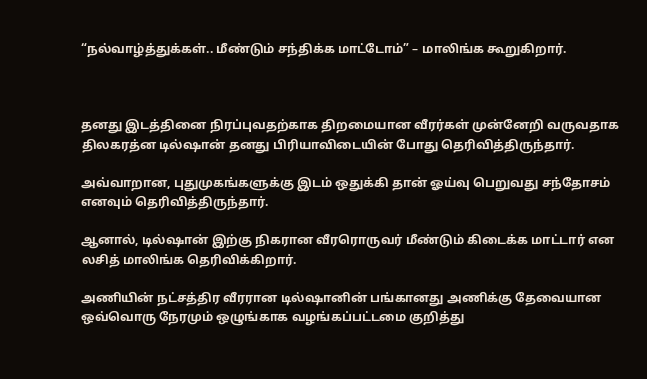“நல்வாழ்த்துக்கள்.. மீண்டும் சந்திக்க மாட்டோம்” – மாலிங்க கூறுகிறார்.



தனது இடத்தினை நிரப்புவதற்காக திறமையான வீரர்கள் முன்னேறி வருவதாக திலகரத்ன டில்ஷான் தனது பிரியாவிடையின் போது தெரிவித்திருந்தார்.

அவ்வாறான, புதுமுகங்களுக்கு இடம் ஒதுக்கி தான் ஓய்வு பெறுவது சந்தோசம் எனவும் தெரிவித்திருந்தார்.

ஆனால், டில்ஷான் இற்கு நிகரான வீரரொருவர் மீண்டும் கிடைக்க மாட்டார் என லசித் மாலிங்க தெரிவிக்கிறார்.

அணியின் நட்சத்திர வீரரான டில்ஷானின் பங்கானது அணிக்கு தேவையான ஒவ்வொரு நேரமும் ஒழுங்காக வழங்கப்பட்டமை குறித்து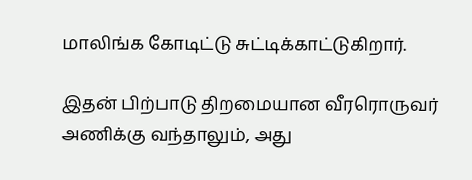மாலிங்க கோடிட்டு சுட்டிக்காட்டுகிறார்.

இதன் பிற்பாடு திறமையான வீரரொருவர் அணிக்கு வந்தாலும், அது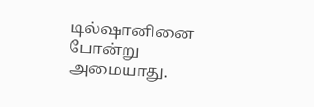டில்ஷானினை போன்று அமையாது.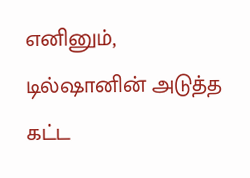எனினும், டில்ஷானின் அடுத்த கட்ட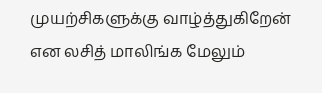முயற்சிகளுக்கு வாழ்த்துகிறேன் என லசித் மாலிங்க மேலும்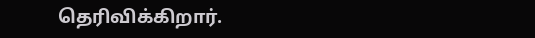தெரிவிக்கிறார்.